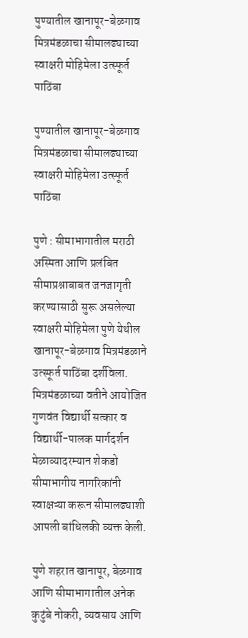पुण्यातील खानापूर-बेळगाव मित्रमंडळाचा सीमालढ्याच्या स्वाक्षरी मोहिमेला उत्स्फूर्त पाठिंबा

पुण्यातील खानापूर-बेळगाव मित्रमंडळाचा सीमालढ्याच्या स्वाक्षरी मोहिमेला उत्स्फूर्त पाठिंबा

पुणे : सीमाभागातील मराठी अस्मिता आणि प्रलंबित सीमाप्रश्नाबाबत जनजागृती करण्यासाठी सुरू असलेल्या स्वाक्षरी मोहिमेला पुणे येथील खानापूर-बेळगाव मित्रमंडळाने उत्स्फूर्त पाठिंबा दर्शविला. मित्रमंडळाच्या वतीने आयोजित गुणवंत विद्यार्थी सत्कार व विद्यार्थी-पालक मार्गदर्शन मेळाव्यादरम्यान शेकडो सीमाभागीय नागरिकांनी स्वाक्षऱ्या करून सीमालढ्याशी आपली बांधिलकी व्यक्त केली.

पुणे शहरात खानापूर, बेळगाव आणि सीमाभागातील अनेक कुटुंबे नोकरी, व्यवसाय आणि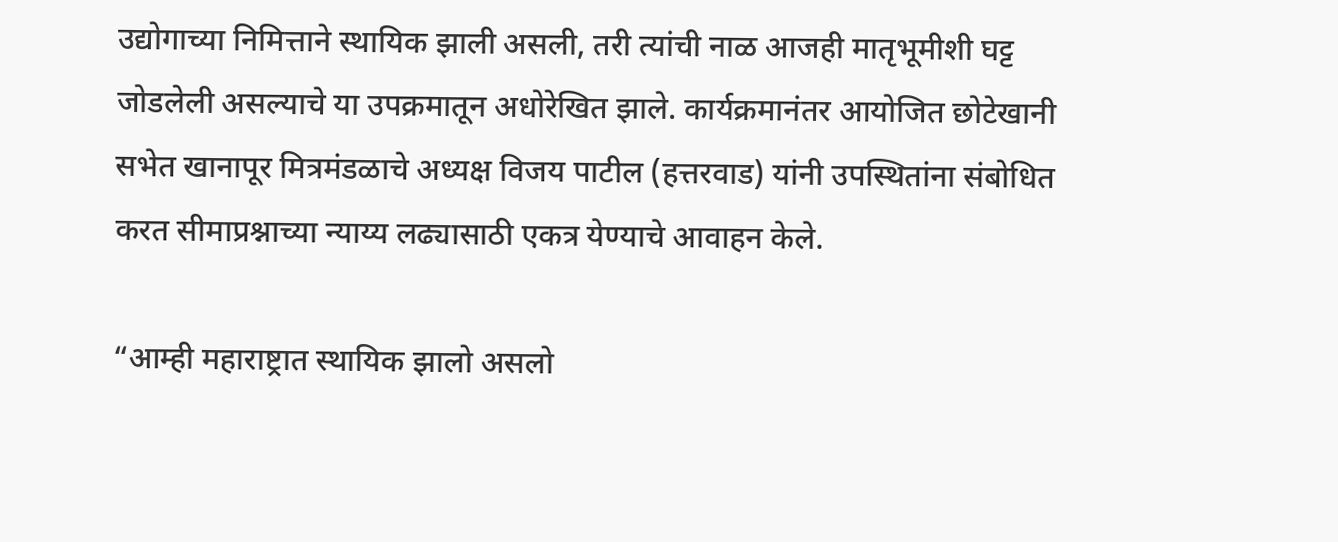उद्योगाच्या निमित्ताने स्थायिक झाली असली, तरी त्यांची नाळ आजही मातृभूमीशी घट्ट जोडलेली असल्याचे या उपक्रमातून अधोरेखित झाले. कार्यक्रमानंतर आयोजित छोटेखानी सभेत खानापूर मित्रमंडळाचे अध्यक्ष विजय पाटील (हत्तरवाड) यांनी उपस्थितांना संबोधित करत सीमाप्रश्नाच्या न्याय्य लढ्यासाठी एकत्र येण्याचे आवाहन केले.

“आम्ही महाराष्ट्रात स्थायिक झालो असलो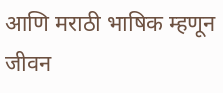आणि मराठी भाषिक म्हणून जीवन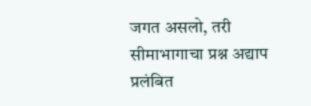जगत असलो, तरी सीमाभागाचा प्रश्न अद्याप प्रलंबित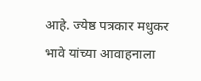आहे. ज्येष्ठ पत्रकार मधुकर भावे यांच्या आवाहनाला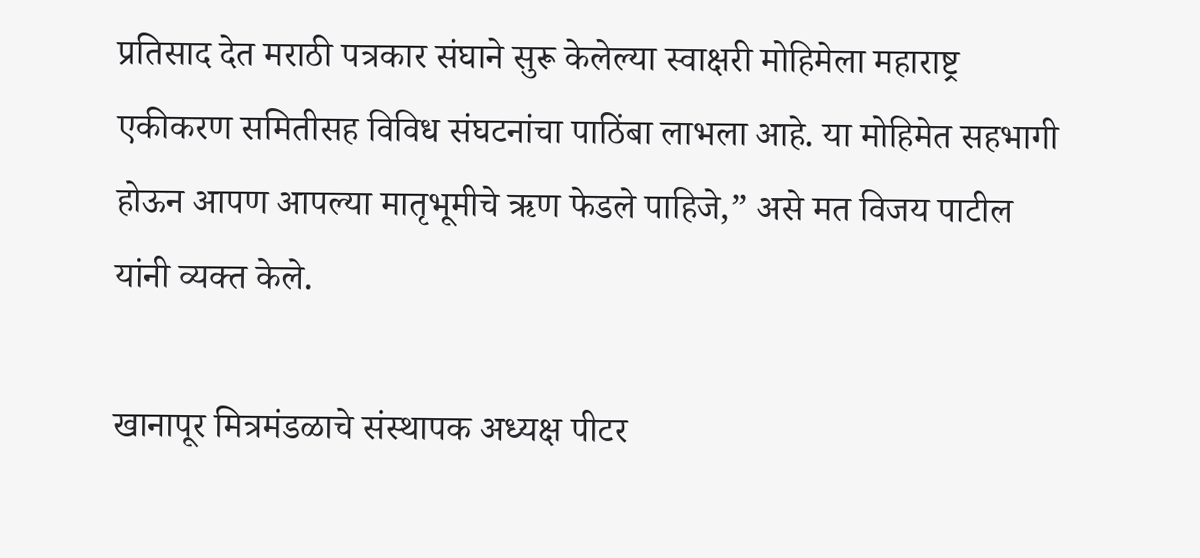प्रतिसाद देत मराठी पत्रकार संघाने सुरू केलेल्या स्वाक्षरी मोहिमेला महाराष्ट्र एकीकरण समितीसह विविध संघटनांचा पाठिंबा लाभला आहे. या मोहिमेत सहभागी होऊन आपण आपल्या मातृभूमीचे ऋण फेडले पाहिजे,” असे मत विजय पाटील यांनी व्यक्त केले.

खानापूर मित्रमंडळाचे संस्थापक अध्यक्ष पीटर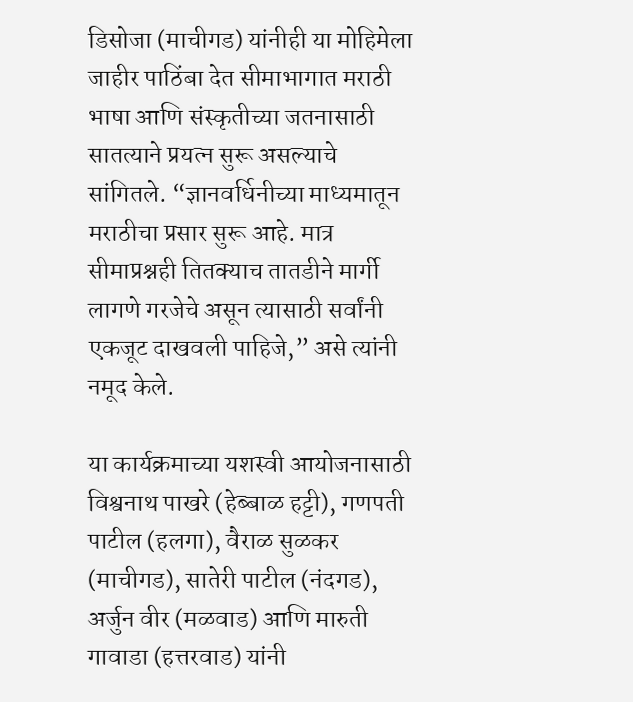डिसोजा (माचीगड) यांनीही या मोहिमेला जाहीर पाठिंबा देत सीमाभागात मराठी भाषा आणि संस्कृतीच्या जतनासाठी सातत्याने प्रयत्न सुरू असल्याचे सांगितले. “ज्ञानवर्धिनीच्या माध्यमातून मराठीचा प्रसार सुरू आहे. मात्र सीमाप्रश्नही तितक्याच तातडीने मार्गी लागणे गरजेचे असून त्यासाठी सर्वांनी एकजूट दाखवली पाहिजे,” असे त्यांनी नमूद केले.

या कार्यक्रमाच्या यशस्वी आयोजनासाठी विश्वनाथ पाखरे (हेब्बाळ हट्टी), गणपती पाटील (हलगा), वैराळ सुळकर (माचीगड), सातेरी पाटील (नंदगड), अर्जुन वीर (मळवाड) आणि मारुती गावाडा (हत्तरवाड) यांनी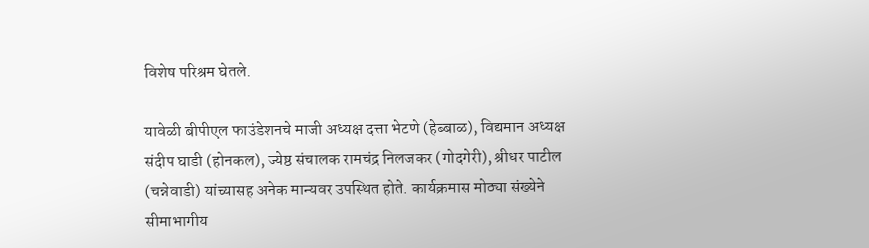विशेष परिश्रम घेतले.

यावेळी बीपीएल फाउंडेशनचे माजी अध्यक्ष दत्ता भेटणे (हेब्बाळ), विद्यमान अध्यक्ष संदीप घाडी (होनकल), ज्येष्ठ संचालक रामचंद्र निलजकर (गोदगेरी), श्रीधर पाटील (चन्नेवाडी) यांच्यासह अनेक मान्यवर उपस्थित होते. कार्यक्रमास मोठ्या संख्येने सीमाभागीय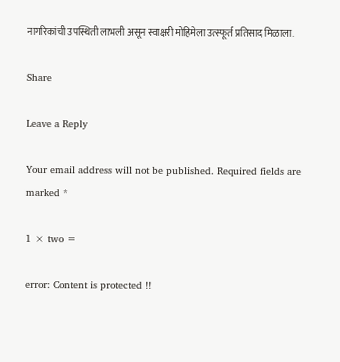नागरिकांची उपस्थिती लाभली असून स्वाक्षरी मोहिमेला उत्स्फूर्त प्रतिसाद मिळाला.

Share

Leave a Reply

Your email address will not be published. Required fields are marked *

1 × two =

error: Content is protected !!